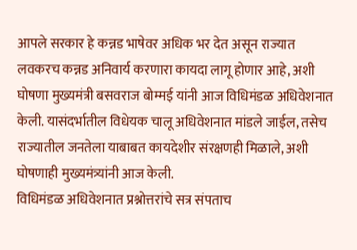आपले सरकार हे कन्नड भाषेवर अधिक भर देत असून राज्यात लवकरच कन्नड अनिवार्य करणारा कायदा लागू होणार आहे, अशी घोषणा मुख्यमंत्री बसवराज बोम्मई यांनी आज विधिमंडळ अधिवेशनात केली. यासंदर्भातील विधेयक चालू अधिवेशनात मांडले जाईल, तसेच राज्यातील जनतेला याबाबत कायदेशीर संरक्षणही मिळाले, अशी घोषणाही मुख्यमंत्र्यांनी आज केली.
विधिमंडळ अधिवेशनात प्रश्नोत्तरांचे सत्र संपताच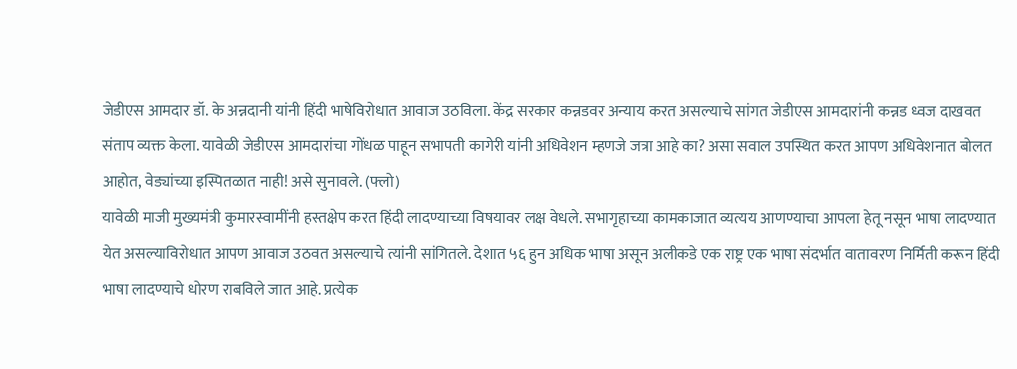जेडीएस आमदार डॉ. के अन्नदानी यांनी हिंदी भाषेविरोधात आवाज उठविला. केंद्र सरकार कन्नडवर अन्याय करत असल्याचे सांगत जेडीएस आमदारांनी कन्नड ध्वज दाखवत संताप व्यक्त केला. यावेळी जेडीएस आमदारांचा गोंधळ पाहून सभापती कागेरी यांनी अधिवेशन म्हणजे जत्रा आहे का? असा सवाल उपस्थित करत आपण अधिवेशनात बोलत आहोत, वेड्यांच्या इस्पितळात नाही! असे सुनावले. (फ्लो)
यावेळी माजी मुख्यमंत्री कुमारस्वामींनी हस्तक्षेप करत हिंदी लादण्याच्या विषयावर लक्ष वेधले. सभागृहाच्या कामकाजात व्यत्यय आणण्याचा आपला हेतू नसून भाषा लादण्यात येत असल्याविरोधात आपण आवाज उठवत असल्याचे त्यांनी सांगितले. देशात ५६ हुन अधिक भाषा असून अलीकडे एक राष्ट्र एक भाषा संदर्भात वातावरण निर्मिती करून हिंदी भाषा लादण्याचे धोरण राबविले जात आहे. प्रत्येक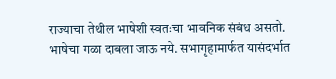राज्याचा तेथील भाषेशी स्वतःचा भावनिक संबंध असतो. भाषेचा गळा दाबला जाऊ नये. सभागृहामार्फत यासंदर्भात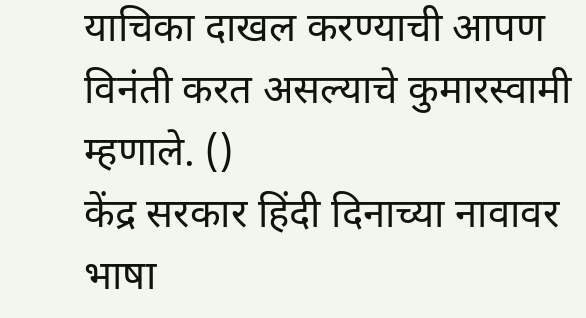याचिका दाखल करण्याची आपण विनंती करत असल्याचे कुमारस्वामी म्हणाले. ()
केंद्र सरकार हिंदी दिनाच्या नावावर भाषा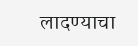लादण्याचा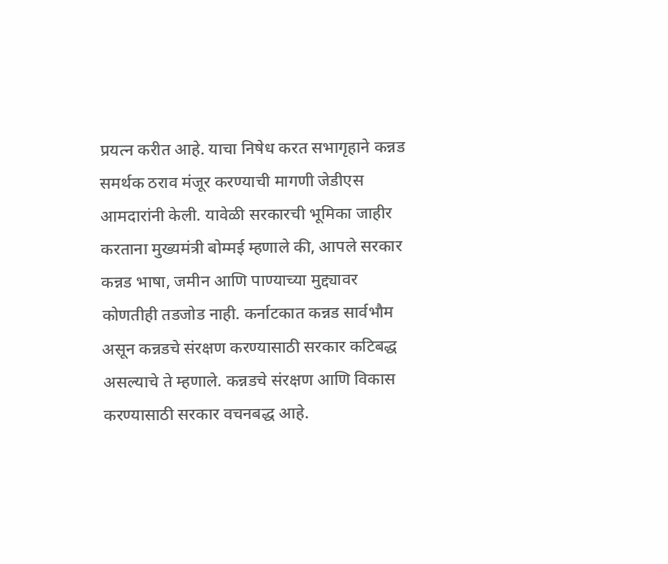प्रयत्न करीत आहे. याचा निषेध करत सभागृहाने कन्नड समर्थक ठराव मंजूर करण्याची मागणी जेडीएस आमदारांनी केली. यावेळी सरकारची भूमिका जाहीर करताना मुख्यमंत्री बोम्मई म्हणाले की, आपले सरकार कन्नड भाषा, जमीन आणि पाण्याच्या मुद्द्यावर कोणतीही तडजोड नाही. कर्नाटकात कन्नड सार्वभौम असून कन्नडचे संरक्षण करण्यासाठी सरकार कटिबद्ध असल्याचे ते म्हणाले. कन्नडचे संरक्षण आणि विकास करण्यासाठी सरकार वचनबद्ध आहे.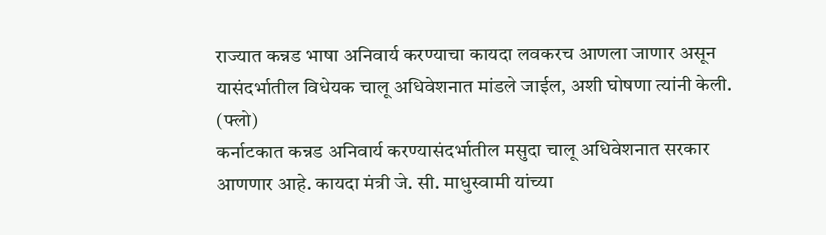राज्यात कन्नड भाषा अनिवार्य करण्याचा कायदा लवकरच आणला जाणार असून यासंदर्भातील विधेयक चालू अधिवेशनात मांडले जाईल, अशी घोषणा त्यांनी केली. (फ्लो)
कर्नाटकात कन्नड अनिवार्य करण्यासंदर्भातील मसुदा चालू अधिवेशनात सरकार आणणार आहे. कायदा मंत्री जे. सी. माधुस्वामी यांच्या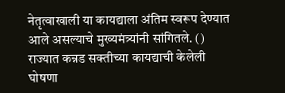नेतृत्वाखाली या कायद्याला अंतिम स्वरूप देण्यात आले असल्याचे मुख्यमंत्र्यांनी सांगितले. ()
राज्यात कन्नड सक्तीच्या कायद्याची केलेली घोषणा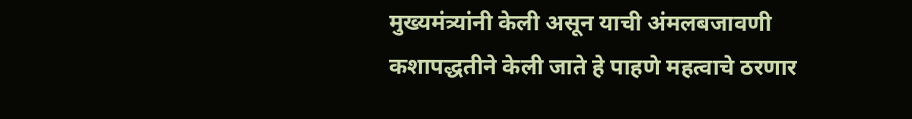मुख्यमंत्र्यांनी केली असून याची अंमलबजावणी कशापद्धतीने केली जाते हे पाहणे महत्वाचे ठरणार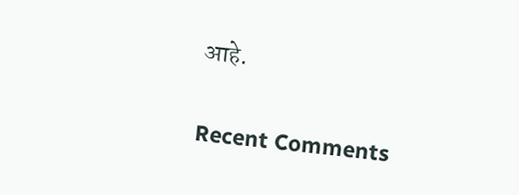आहे.


Recent Comments